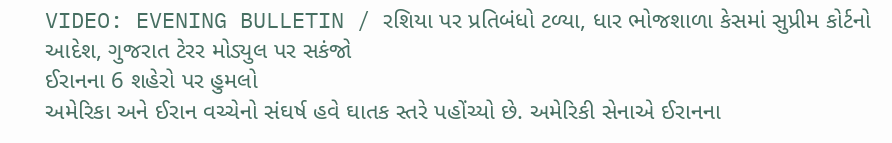VIDEO: EVENING BULLETIN / રશિયા પર પ્રતિબંધો ટળ્યા, ધાર ભોજશાળા કેસમાં સુપ્રીમ કોર્ટનો આદેશ, ગુજરાત ટેરર મોડ્યુલ પર સકંજો
ઈરાનના 6 શહેરો પર હુમલો
અમેરિકા અને ઈરાન વચ્ચેનો સંઘર્ષ હવે ઘાતક સ્તરે પહોંચ્યો છે. અમેરિકી સેનાએ ઈરાનના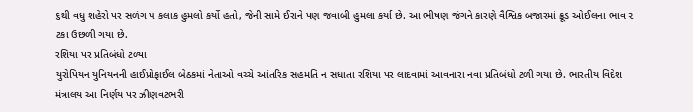૬થી વધુ શહેરો પર સળંગ ૫ કલાક હુમલો કર્યો હતો, જેની સામે ઈરાને પણ જવાબી હુમલા કર્યા છે. આ ભીષણ જંગને કારણે વૈશ્વિક બજારમાં ક્રૂડ ઓઈલના ભાવ ૨ ટકા ઉછળી ગયા છે.
રશિયા પર પ્રતિબંધો ટળ્યા
યુરોપિયન યુનિયનની હાઈપ્રોફાઈલ બેઠકમાં નેતાઓ વચ્ચે આંતરિક સહમતિ ન સધાતા રશિયા પર લાદવામાં આવનારા નવા પ્રતિબંધો ટળી ગયા છે. ભારતીય વિદેશ મંત્રાલય આ નિર્ણય પર ઝીણવટભરી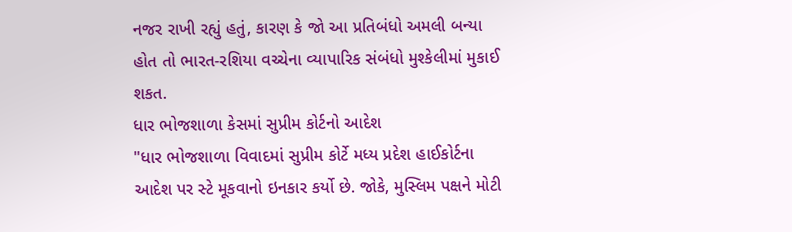નજર રાખી રહ્યું હતું, કારણ કે જો આ પ્રતિબંધો અમલી બન્યા હોત તો ભારત-રશિયા વચ્ચેના વ્યાપારિક સંબંધો મુશ્કેલીમાં મુકાઈ શકત.
ધાર ભોજશાળા કેસમાં સુપ્રીમ કોર્ટનો આદેશ
"ધાર ભોજશાળા વિવાદમાં સુપ્રીમ કોર્ટે મધ્ય પ્રદેશ હાઈકોર્ટના આદેશ પર સ્ટે મૂકવાનો ઇનકાર કર્યો છે. જોકે, મુસ્લિમ પક્ષને મોટી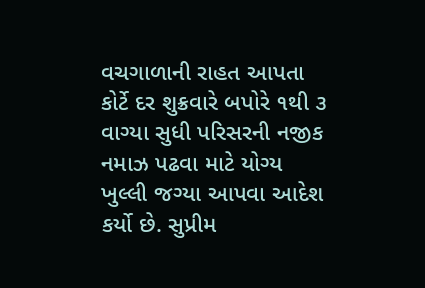વચગાળાની રાહત આપતા કોર્ટે દર શુક્રવારે બપોરે ૧થી ૩ વાગ્યા સુધી પરિસરની નજીક નમાઝ પઢવા માટે યોગ્ય ખુલ્લી જગ્યા આપવા આદેશ કર્યો છે. સુપ્રીમ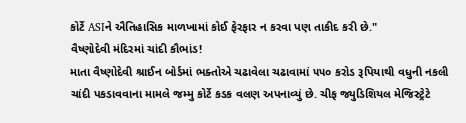કોર્ટે ASIને ઐતિહાસિક માળખામાં કોઈ ફેરફાર ન કરવા પણ તાકીદ કરી છે."
વૈષ્ણોદેવી મંદિરમાં ચાંદી કૌભાંડ!
માતા વૈષ્ણોદેવી શ્રાઈન બોર્ડમાં ભક્તોએ ચઢાવેલા ચઢાવામાં ૫૫૦ કરોડ રૂપિયાથી વધુની નકલી ચાંદી પકડાવવાના મામલે જમ્મુ કોર્ટે કડક વલણ અપનાવ્યું છે. ચીફ જ્યુડિશિયલ મેજિસ્ટ્રેટે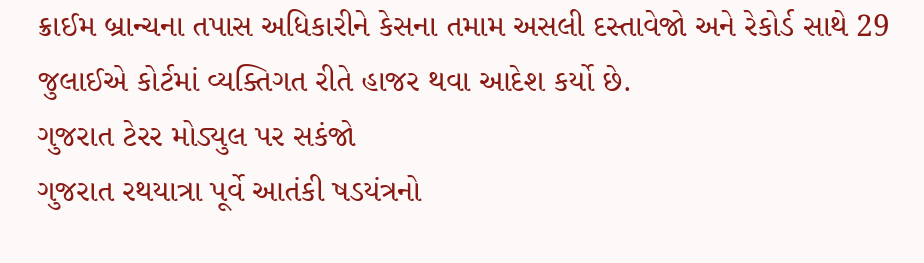ક્રાઈમ બ્રાન્ચના તપાસ અધિકારીને કેસના તમામ અસલી દસ્તાવેજો અને રેકોર્ડ સાથે 29 જુલાઈએ કોર્ટમાં વ્યક્તિગત રીતે હાજર થવા આદેશ કર્યો છે.
ગુજરાત ટેરર મોડ્યુલ પર સકંજો
ગુજરાત રથયાત્રા પૂર્વે આતંકી ષડયંત્રનો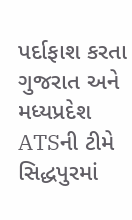પર્દાફાશ કરતા ગુજરાત અને મધ્યપ્રદેશ ATSની ટીમે સિદ્ધપુરમાં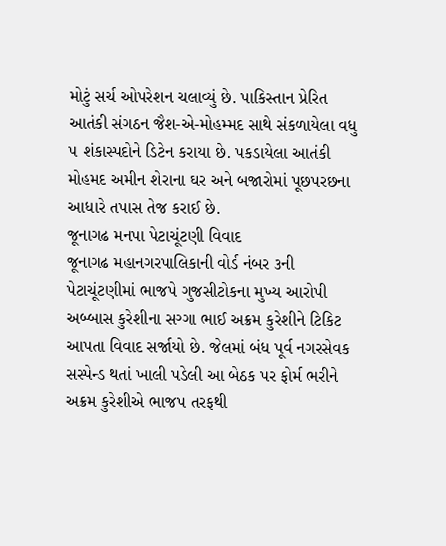મોટું સર્ચ ઓપરેશન ચલાવ્યું છે. પાકિસ્તાન પ્રેરિત આતંકી સંગઠન જૈશ-એ-મોહમ્મદ સાથે સંકળાયેલા વધુ ૫ શંકાસ્પદોને ડિટેન કરાયા છે. પકડાયેલા આતંકી મોહમદ અમીન શેરાના ઘર અને બજારોમાં પૂછપરછના આધારે તપાસ તેજ કરાઈ છે.
જૂનાગઢ મનપા પેટાચૂંટણી વિવાદ
જૂનાગઢ મહાનગરપાલિકાની વોર્ડ નંબર ૩ની પેટાચૂંટણીમાં ભાજપે ગુજસીટોકના મુખ્ય આરોપી અબ્બાસ કુરેશીના સગ્ગા ભાઈ અક્રમ કુરેશીને ટિકિટ આપતા વિવાદ સર્જાયો છે. જેલમાં બંધ પૂર્વ નગરસેવક સસ્પેન્ડ થતાં ખાલી પડેલી આ બેઠક પર ફોર્મ ભરીને અક્રમ કુરેશીએ ભાજપ તરફથી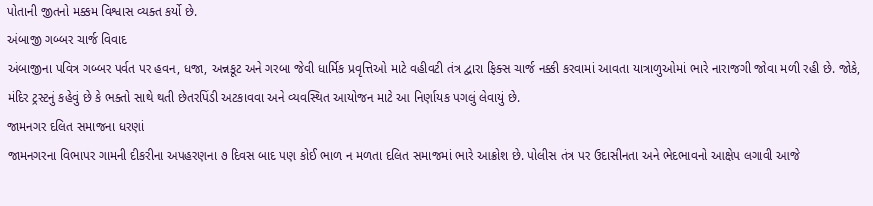પોતાની જીતનો મક્કમ વિશ્વાસ વ્યક્ત કર્યો છે.
અંબાજી ગબ્બર ચાર્જ વિવાદ
અંબાજીના પવિત્ર ગબ્બર પર્વત પર હવન, ધજા, અન્નકૂટ અને ગરબા જેવી ધાર્મિક પ્રવૃત્તિઓ માટે વહીવટી તંત્ર દ્વારા ફિક્સ ચાર્જ નક્કી કરવામાં આવતા યાત્રાળુઓમાં ભારે નારાજગી જોવા મળી રહી છે. જોકે, મંદિર ટ્રસ્ટનું કહેવું છે કે ભક્તો સાથે થતી છેતરપિંડી અટકાવવા અને વ્યવસ્થિત આયોજન માટે આ નિર્ણાયક પગલું લેવાયું છે.
જામનગર દલિત સમાજના ધરણાં
જામનગરના વિભાપર ગામની દીકરીના અપહરણના ૭ દિવસ બાદ પણ કોઈ ભાળ ન મળતા દલિત સમાજમાં ભારે આક્રોશ છે. પોલીસ તંત્ર પર ઉદાસીનતા અને ભેદભાવનો આક્ષેપ લગાવી આજે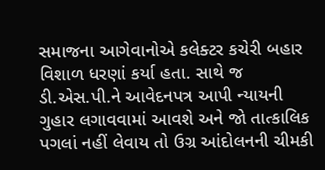સમાજના આગેવાનોએ કલેક્ટર કચેરી બહાર વિશાળ ધરણાં કર્યા હતા. સાથે જ ડી.એસ.પી.ને આવેદનપત્ર આપી ન્યાયની ગુહાર લગાવવામાં આવશે અને જો તાત્કાલિક પગલાં નહીં લેવાય તો ઉગ્ર આંદોલનની ચીમકી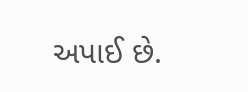અપાઈ છે.